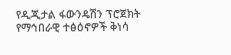የዲጂታል ፋውንዴሽን ፕሮጀክት የማኅበራዊ ተፅዕኖዎች ቅነሳ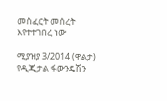መስፈርት መሰረት እየተተገበረ ነው

ሚያዝያ 3/2014 (ዋልታ) የዲጂታል ፋውንዴሽን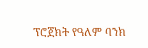ፕሮጀክት የዓለም ባንክ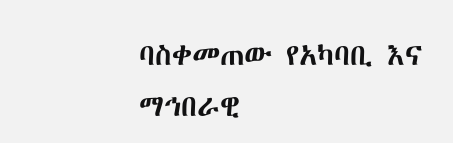ባስቀመጠው የአካባቢ እና ማኅበራዊ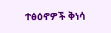ተፅዕኖዎች ቅነሳ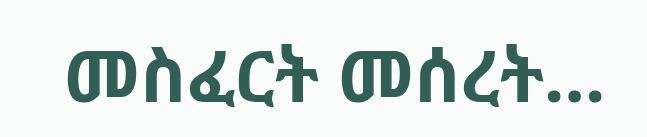መስፈርት መሰረት…